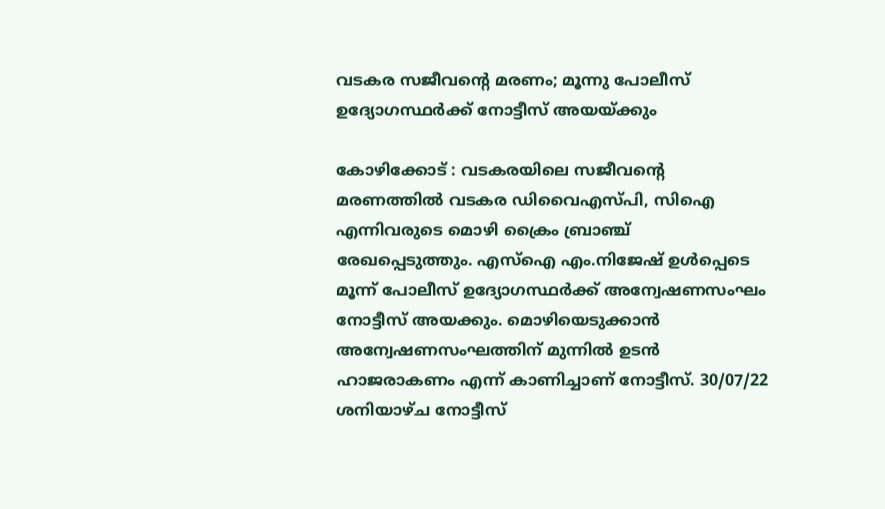വടകര സജീവന്റെ മരണം; മൂന്നു പോലീസ് ഉദ്യോഗസ്ഥർക്ക് നോട്ടീസ് അയയ്ക്കും

കോഴിക്കോട് : വടകരയിലെ സജീവന്റെ മരണത്തിൽ വടകര ഡിവൈഎസ്പി, സിഐ എന്നിവരുടെ മൊഴി ക്രൈം ബ്രാഞ്ച് രേഖപ്പെടുത്തും. എസ്ഐ എം.നിജേഷ് ഉൾപ്പെടെ മൂന്ന് പോലീസ് ഉദ്യോഗസ്ഥർക്ക് അന്വേഷണസംഘം നോട്ടീസ് അയക്കും. മൊഴിയെടുക്കാൻ അന്വേഷണസംഘത്തിന് മുന്നിൽ ഉടൻ ഹാജരാകണം എന്ന് കാണിച്ചാണ് നോട്ടീസ്. 30/07/22 ശനിയാഴ്ച നോട്ടീസ്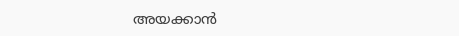അയക്കാൻ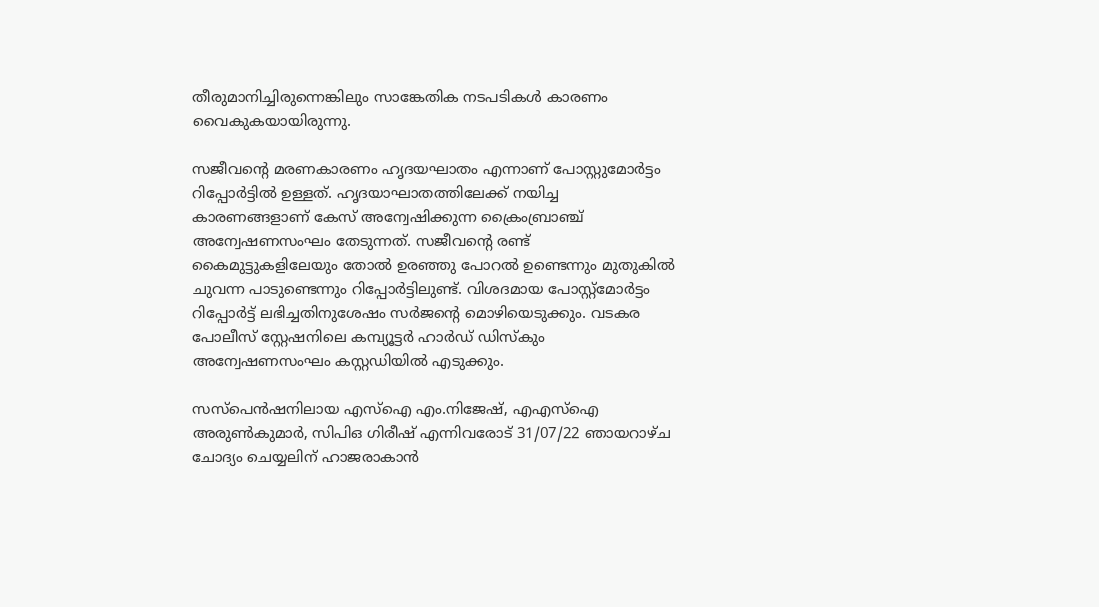തീരുമാനിച്ചിരുന്നെങ്കിലും സാങ്കേതിക നടപടികൾ കാരണം വൈകുകയായിരുന്നു.

സജീവന്റെ മരണകാരണം ഹൃദയഘാതം എന്നാണ് പോസ്റ്റുമോർട്ടം റിപ്പോർട്ടിൽ ഉള്ളത്. ഹൃദയാഘാതത്തിലേക്ക് നയിച്ച കാരണങ്ങളാണ് കേസ് അന്വേഷിക്കുന്ന ക്രൈംബ്രാഞ്ച് അന്വേഷണസംഘം തേടുന്നത്. സജീവന്റെ രണ്ട് കൈമുട്ടുകളിലേയും തോൽ ഉരഞ്ഞു പോറൽ ഉണ്ടെന്നും മുതുകിൽ ചുവന്ന പാടുണ്ടെന്നും റിപ്പോർട്ടിലുണ്ട്. വിശദമായ പോസ്റ്റ്മോർട്ടം റിപ്പോർട്ട് ലഭിച്ചതിനുശേഷം സർജന്റെ മൊഴിയെടുക്കും. വടകര പോലീസ് സ്റ്റേഷനിലെ കമ്പ്യൂട്ടർ ഹാർഡ് ഡിസ്കും അന്വേഷണസംഘം കസ്റ്റഡിയിൽ എടുക്കും.

സസ്പെൻഷനിലായ എസ്ഐ എം.നിജേഷ്, എഎസ്ഐ അരുൺകുമാർ, സിപിഒ ഗിരീഷ് എന്നിവരോട് 31/07/22 ഞായറാഴ്ച ചോദ്യം ചെയ്യലിന് ഹാജരാകാൻ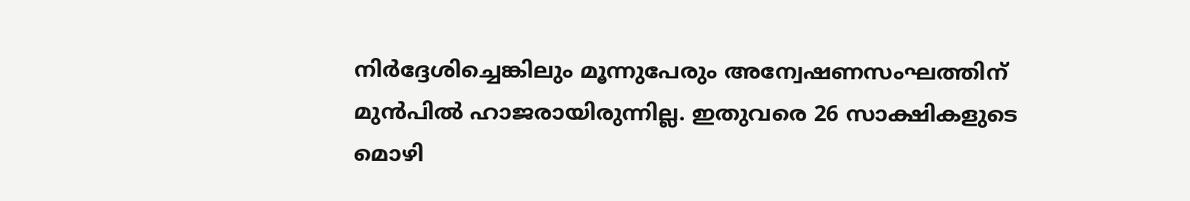നിർദ്ദേശിച്ചെങ്കിലും മൂന്നുപേരും അന്വേഷണസംഘത്തിന് മുൻപിൽ ഹാജരായിരുന്നില്ല. ഇതുവരെ 26 സാക്ഷികളുടെ മൊഴി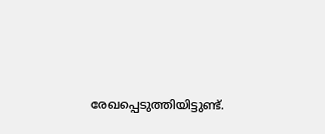രേഖപ്പെടുത്തിയിട്ടുണ്ട്.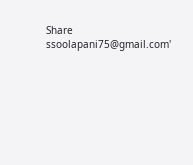Share
ssoolapani75@gmail.com'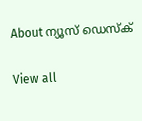About ന്യൂസ് ഡെസ്ക്

View all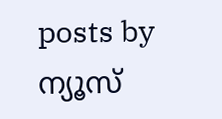posts by ന്യൂസ്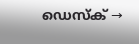ഡെസ്ക് →